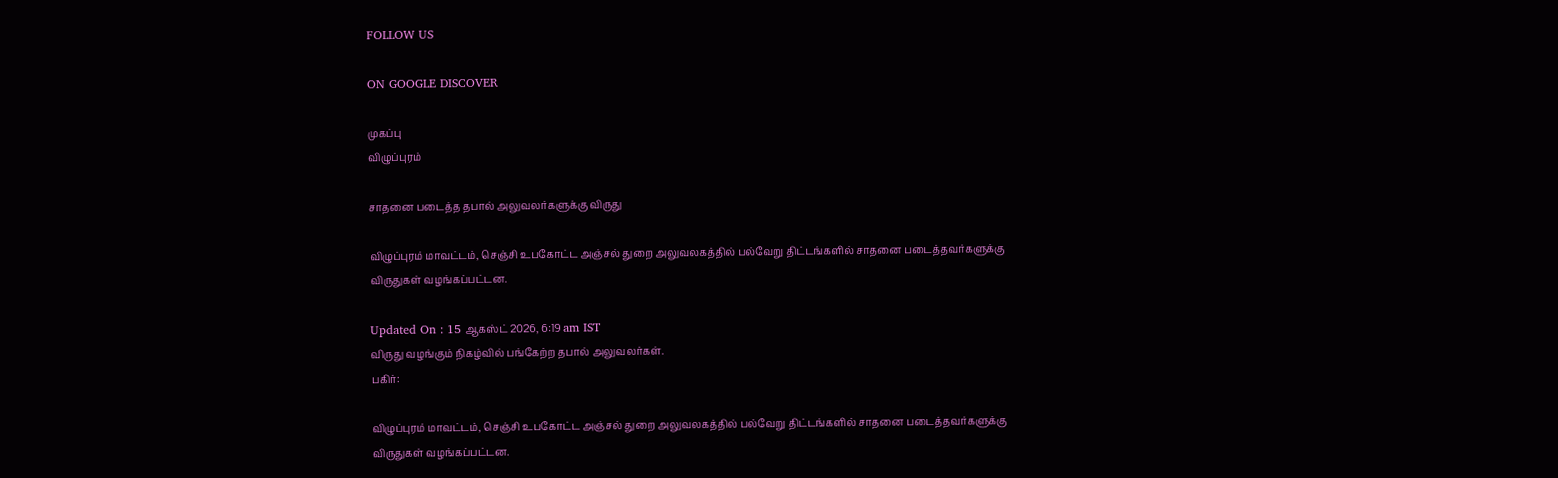FOLLOW US

ON GOOGLE DISCOVER

முகப்பு
விழுப்புரம்

சாதனை படைத்த தபால் அலுவலர்களுக்கு விருது

விழுப்புரம் மாவட்டம், செஞ்சி உபகோட்ட அஞ்சல் துறை அலுவலகத்தில் பல்வேறு திட்டங்களில் சாதனை படைத்தவர்களுக்கு விருதுகள் வழங்கப்பட்டன.

Updated On : 15 ஆகஸ்ட் 2026, 6:19 am IST
விருது வழங்கும் நிகழ்வில் பங்கேற்ற தபால் அலுவலர்கள்.
பகிர்:

விழுப்புரம் மாவட்டம், செஞ்சி உபகோட்ட அஞ்சல் துறை அலுவலகத்தில் பல்வேறு திட்டங்களில் சாதனை படைத்தவர்களுக்கு விருதுகள் வழங்கப்பட்டன.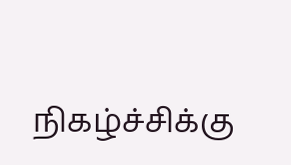நிகழ்ச்சிக்கு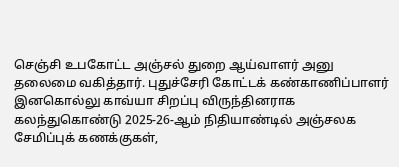செஞ்சி உபகோட்ட அஞ்சல் துறை ஆய்வாளர் அனு தலைமை வகித்தார். புதுச்சேரி கோட்டக் கண்காணிப்பாளர் இனகொல்லு காவ்யா சிறப்பு விருந்தினராக கலந்துகொண்டு 2025-26-ஆம் நிதியாண்டில் அஞ்சலக சேமிப்புக் கணக்குகள்,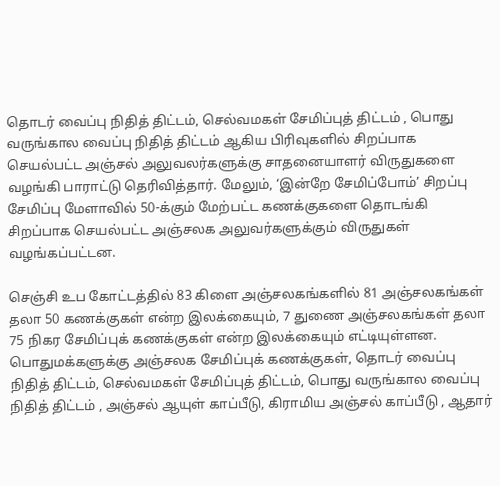தொடர் வைப்பு நிதித் திட்டம், செல்வமகள் சேமிப்புத் திட்டம் , பொது வருங்கால வைப்பு நிதித் திட்டம் ஆகிய பிரிவுகளில் சிறப்பாக செயல்பட்ட அஞ்சல் அலுவலர்களுக்கு சாதனையாளர் விருதுகளை வழங்கி பாராட்டு தெரிவித்தார். மேலும், ‘இன்றே சேமிப்போம்’ சிறப்பு சேமிப்பு மேளாவில் 50-க்கும் மேற்பட்ட கணக்குகளை தொடங்கி சிறப்பாக செயல்பட்ட அஞ்சலக அலுவர்களுக்கும் விருதுகள் வழங்கப்பட்டன.

செஞ்சி உப கோட்டத்தில் 83 கிளை அஞ்சலகங்களில் 81 அஞ்சலகங்கள் தலா 50 கணக்குகள் என்ற இலக்கையும், 7 துணை அஞ்சலகங்கள் தலா 75 நிகர சேமிப்புக் கணக்குகள் என்ற இலக்கையும் எட்டியுள்ளன. பொதுமக்களுக்கு அஞ்சலக சேமிப்புக் கணக்குகள், தொடர் வைப்பு நிதித் திட்டம், செல்வமகள் சேமிப்புத் திட்டம், பொது வருங்கால வைப்பு நிதித் திட்டம் , அஞ்சல் ஆயுள் காப்பீடு, கிராமிய அஞ்சல் காப்பீடு , ஆதார்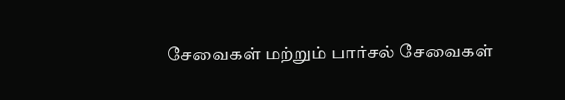சேவைகள் மற்றும் பார்சல் சேவைகள்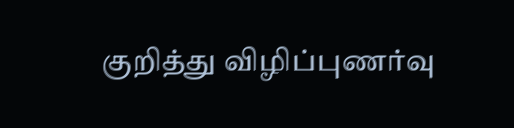குறித்து விழிப்புணர்வு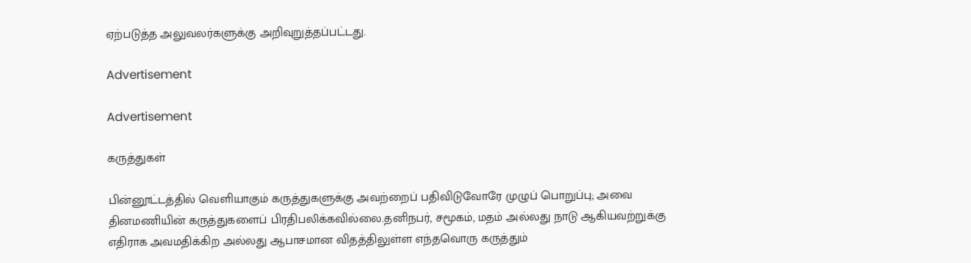ஏற்படுத்த அலுவலர்களுக்கு அறிவுறுத்தப்பட்டது.

Advertisement

Advertisement

கருத்துகள்

பின்னூட்டத்தில் வெளியாகும் கருத்துகளுக்கு அவற்றைப் பதிவிடுவோரே முழுப் பொறுப்பு; அவை தினமணியின் கருத்துகளைப் பிரதிபலிக்கவில்லை.தனிநபர், சமூகம், மதம் அல்லது நாடு ஆகியவற்றுக்கு எதிராக அவமதிக்கிற அல்லது ஆபாசமான விதத்திலுள்ள எந்தவொரு கருத்தும்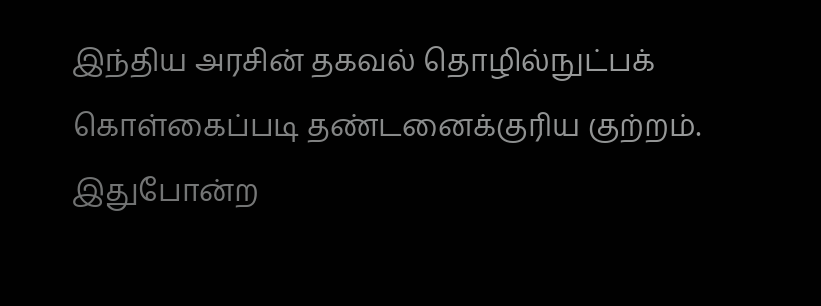இந்திய அரசின் தகவல் தொழில்நுட்பக் கொள்கைப்படி தண்டனைக்குரிய குற்றம். இதுபோன்ற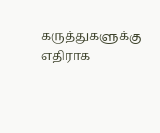கருத்துகளுக்கு எதிராக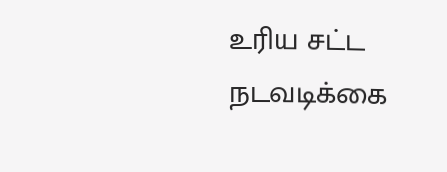உரிய சட்ட நடவடிக்கை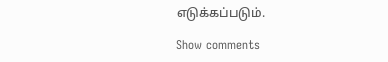எடுக்கப்படும்.

Show comments